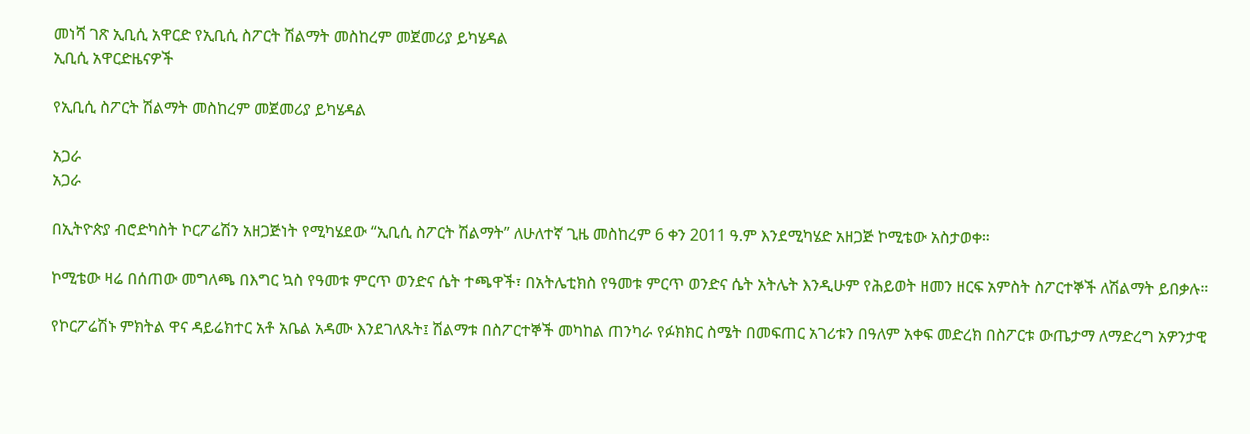መነሻ ገጽ ኢቢሲ አዋርድ የኢቢሲ ስፖርት ሽልማት መስከረም መጀመሪያ ይካሄዳል
ኢቢሲ አዋርድዜናዎች

የኢቢሲ ስፖርት ሽልማት መስከረም መጀመሪያ ይካሄዳል

አጋራ
አጋራ

በኢትዮጵያ ብሮድካስት ኮርፖሬሽን አዘጋጅነት የሚካሄደው “ኢቢሲ ስፖርት ሽልማት” ለሁለተኛ ጊዜ መስከረም 6 ቀን 2011 ዓ.ም እንደሚካሄድ አዘጋጅ ኮሚቴው አስታወቀ።

ኮሚቴው ዛሬ በሰጠው መግለጫ በእግር ኳስ የዓመቱ ምርጥ ወንድና ሴት ተጫዋች፣ በአትሌቲክስ የዓመቱ ምርጥ ወንድና ሴት አትሌት እንዲሁም የሕይወት ዘመን ዘርፍ አምስት ስፖርተኞች ለሽልማት ይበቃሉ።

የኮርፖሬሽኑ ምክትል ዋና ዳይሬክተር አቶ አቤል አዳሙ እንደገለጹት፤ ሽልማቱ በስፖርተኞች መካከል ጠንካራ የፉክክር ስሜት በመፍጠር አገሪቱን በዓለም አቀፍ መድረክ በስፖርቱ ውጤታማ ለማድረግ አዎንታዊ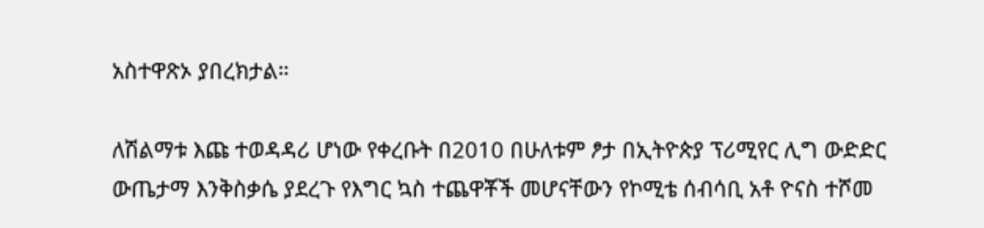አስተዋጽኦ ያበረክታል።

ለሽልማቱ እጩ ተወዳዳሪ ሆነው የቀረቡት በ2010 በሁለቱም ፆታ በኢትዮጵያ ፕሪሚየር ሊግ ውድድር ውጤታማ እንቅስቃሴ ያደረጉ የእግር ኳስ ተጨዋቾች መሆናቸውን የኮሚቴ ሰብሳቢ አቶ ዮናስ ተሾመ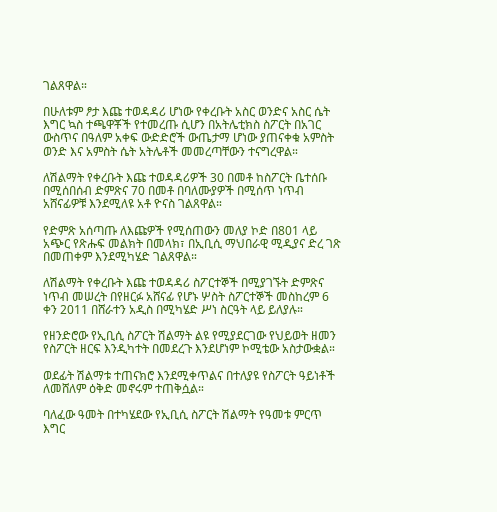ገልጸዋል።

በሁለቱም ፆታ እጩ ተወዳዳሪ ሆነው የቀረቡት አስር ወንድና አስር ሴት እግር ኳስ ተጫዋቾች የተመረጡ ሲሆን በአትሌቲክስ ስፖርት በአገር ውስጥና በዓለም አቀፍ ውድድሮች ውጤታማ ሆነው ያጠናቀቁ አምስት ወንድ እና አምስት ሴት አትሌቶች መመረጣቸውን ተናግረዋል።

ለሽልማት የቀረቡት እጩ ተወዳዳሪዎች 30 በመቶ ከስፖርት ቤተሰቡ በሚሰበሰብ ድምጽና 70 በመቶ በባለሙያዎች በሚሰጥ ነጥብ አሸናፊዎቹ እንደሚለዩ አቶ ዮናስ ገልጸዋል።

የድምጽ አሰጣጡ ለእጩዎች የሚሰጠውን መለያ ኮድ በ801 ላይ አጭር የጽሑፍ መልክት በመላክ፣ በኢቢሲ ማህበራዊ ሚዲያና ድረ ገጽ በመጠቀም እንደሚካሄድ ገልጸዋል።

ለሽልማት የቀረቡት እጩ ተወዳዳሪ ስፖርተኞች በሚያገኙት ድምጽና ነጥብ መሠረት በየዘርፉ አሸናፊ የሆኑ ሦስት ስፖርተኞች መስከረም 6 ቀን 2011 በሸራተን አዲስ በሚካሄድ ሥነ ስርዓት ላይ ይለያሉ።

የዘንድሮው የኢቢሲ ስፖርት ሽልማት ልዩ የሚያደርገው የህይወት ዘመን የስፖርት ዘርፍ እንዲካተት በመደረጉ እንደሆነም ኮሚቴው አስታውቋል።

ወደፊት ሽልማቱ ተጠናክሮ እንደሚቀጥልና በተለያዩ የስፖርት ዓይነቶች ለመሸለም ዕቅድ መኖሩም ተጠቅሷል።

ባለፈው ዓመት በተካሄደው የኢቢሲ ስፖርት ሽልማት የዓመቱ ምርጥ እግር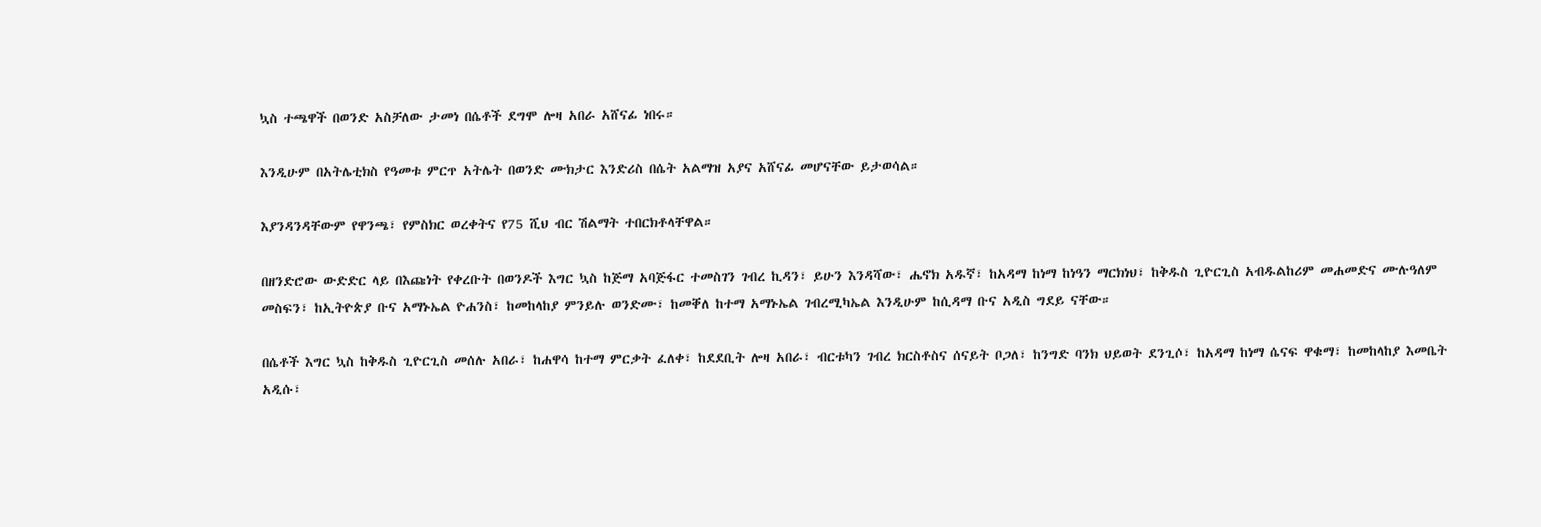ኳስ ተጫዋች በወንድ አስቻለው ታመነ በሴቶች ደግሞ ሎዛ አበራ አሸናፊ ነበሩ።

እንዲሁም በአትሌቲክስ የዓመቱ ምርጥ አትሌት በወንድ ሙክታር እንድሪስ በሴት አልማዝ አያና አሸናፊ መሆናቸው ይታወሳል።

እያንዳንዳቸውም የዋንጫ፣ የምስክር ወረቀትና የ75 ሺህ ብር ሽልማት ተበርክቶላቸዋል።

በዘንድሮው ውድድር ላይ በእጩነት የቀረቡት በወንዶች እግር ኳስ ከጅማ አባጅፋር ተመስገን ገብረ ኪዳን፣ ይሁን እንዳሻው፣ ሔኖክ አዱኛ፣ ከአዳማ ከነማ ከነዓን ማርክነህ፣ ከቅዱስ ጊዮርጊስ አብዱልከሪም መሐመድና ሙሉዓለም መስፍን፣ ከኢትዮጵያ ቡና አማኑኤል ዮሐንስ፣ ከመከላከያ ምንይሉ ወንድሙ፣ ከመቐለ ከተማ አማኑኤል ገብረሚካኤል እንዲሁም ከሲዳማ ቡና አዲስ ግደይ ናቸው።

በሴቶች እግር ኳስ ከቅዱስ ጊዮርጊስ መሰሉ አበራ፣ ከሐዋሳ ከተማ ምርቃት ፈለቀ፣ ከደደቢት ሎዛ አበራ፣ ብርቱካን ገብረ ክርስቶስና ሰናይት ቦጋለ፣ ከንግድ ባንክ ህይወት ደንጊሶ፣ ከአዳማ ከነማ ሴናፍ ዋቁማ፣ ከመከላከያ እመቤት አዲሱ፣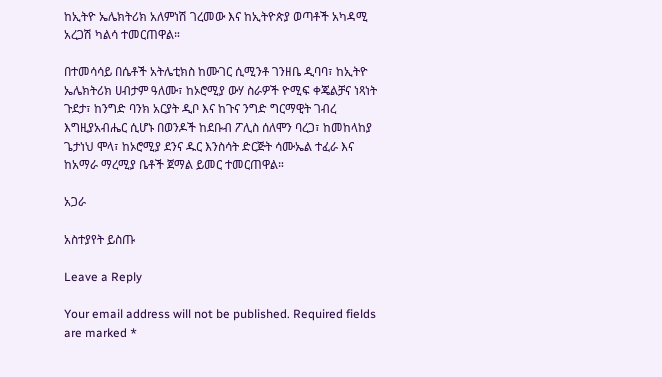ከኢትዮ ኤሌክትሪክ አለምነሽ ገረመው እና ከኢትዮጵያ ወጣቶች አካዳሚ አረጋሽ ካልሳ ተመርጠዋል።

በተመሳሳይ በሴቶች አትሌቲክስ ከሙገር ሲሚንቶ ገንዘቤ ዲባባ፣ ከኢትዮ ኤሌክትሪክ ሀብታም ዓለሙ፣ ከኦሮሚያ ውሃ ስራዎች ዮሚፍ ቀጄልቻና ነጻነት ጉደታ፣ ከንግድ ባንክ አርያት ዲቦ እና ከጉና ንግድ ግርማዊት ገብረ እግዚያአብሔር ሲሆኑ በወንዶች ከደቡብ ፖሊስ ሰለሞን ባረጋ፣ ከመከላከያ ጌታነህ ሞላ፣ ከኦሮሚያ ደንና ዱር እንስሳት ድርጅት ሳሙኤል ተፈራ እና ከአማራ ማረሚያ ቤቶች ጀማል ይመር ተመርጠዋል።

አጋራ

አስተያየት ይስጡ

Leave a Reply

Your email address will not be published. Required fields are marked *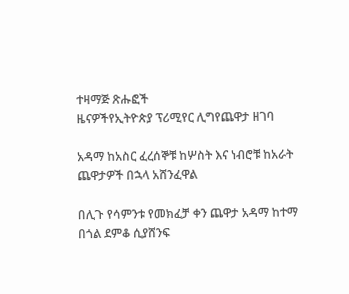ተዛማጅ ጽሑፎች
ዜናዎችየኢትዮጵያ ፕሪሚየር ሊግየጨዋታ ዘገባ

አዳማ ከአስር ፈረሰኞቹ ከሦስት እና ነብሮቹ ከአራት ጨዋታዎች በኋላ አሸንፈዋል

በሊጉ የሳምንቱ የመክፈቻ ቀን ጨዋታ አዳማ ከተማ በጎል ደምቆ ሲያሸንፍ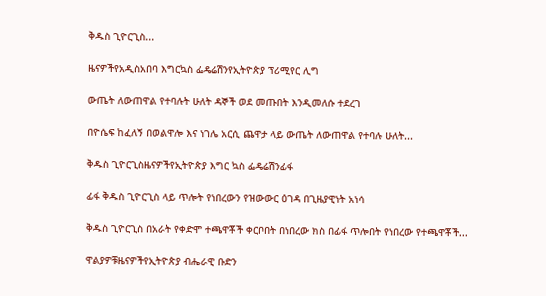ቅዱስ ጊዮርጊስ...

ዜናዎችየአዲስአበባ እግርኳስ ፌዴሬሽንየኢትዮጵያ ፕሪሚየር ሊግ

ውጤት ለውጠዋል የተባሉት ሁለት ዳኞች ወደ መጡበት እንዲመለሱ ተደረገ

በዮሴፍ ከፈለኝ በወልዋሎ እና ነገሌ አርሲ ጨዋታ ላይ ውጤት ለውጠዋል የተባሉ ሁለት...

ቅዱስ ጊዮርጊስዜናዎችየኢትዮጵያ እግር ኳስ ፌዴሬሽንፊፋ

ፊፋ ቅዱስ ጊዮርጊስ ላይ ጥሎት የነበረውን የዝውውር ዕገዳ በጊዜያዊነት አነሳ

ቅዱስ ጊዮርጊስ በአራት የቀድሞ ተጫዋቾች ቀርቦበት በነበረው ክስ በፊፋ ጥሎበት የነበረው የተጫዋቾች...

ዋልያዎቹዜናዎችየኢትዮጵያ ብሔራዊ ቡድን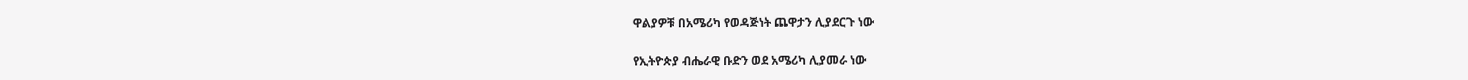ዋልያዎቹ በአሜሪካ የወዳጅነት ጨዋታን ሊያደርጉ ነው

የኢትዮጵያ ብሔራዊ ቡድን ወደ አሜሪካ ሊያመራ ነው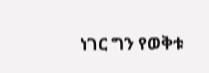ነገር ግን የወቅቱ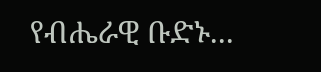የብሔራዊ ቡድኑ...